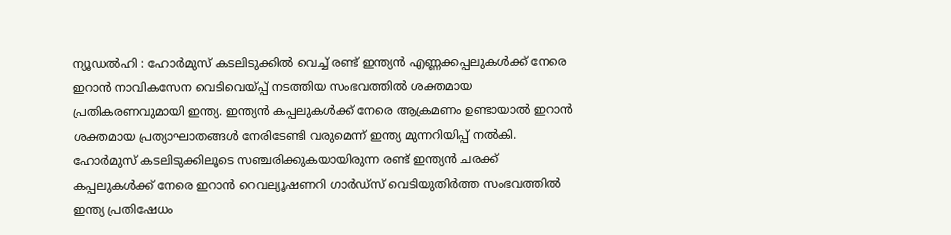ന്യൂഡൽഹി : ഹോർമുസ് കടലിടുക്കിൽ വെച്ച് രണ്ട് ഇന്ത്യൻ എണ്ണക്കപ്പലുകൾക്ക് നേരെ ഇറാൻ നാവികസേന വെടിവെയ്പ്പ് നടത്തിയ സംഭവത്തിൽ ശക്തമായ പ്രതികരണവുമായി ഇന്ത്യ. ഇന്ത്യൻ കപ്പലുകൾക്ക് നേരെ ആക്രമണം ഉണ്ടായാൽ ഇറാൻ ശക്തമായ പ്രത്യാഘാതങ്ങൾ നേരിടേണ്ടി വരുമെന്ന് ഇന്ത്യ മുന്നറിയിപ്പ് നൽകി. ഹോർമുസ് കടലിടുക്കിലൂടെ സഞ്ചരിക്കുകയായിരുന്ന രണ്ട് ഇന്ത്യൻ ചരക്ക് കപ്പലുകൾക്ക് നേരെ ഇറാൻ റെവല്യൂഷണറി ഗാർഡ്സ് വെടിയുതിർത്ത സംഭവത്തിൽ ഇന്ത്യ പ്രതിഷേധം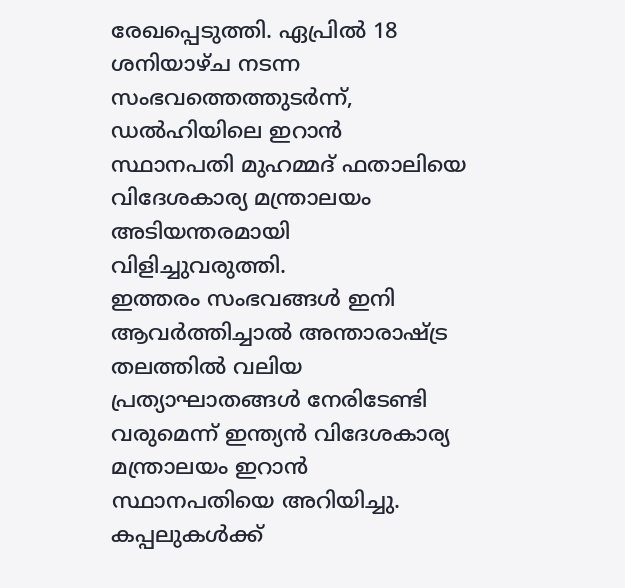രേഖപ്പെടുത്തി. ഏപ്രിൽ 18 ശനിയാഴ്ച നടന്ന സംഭവത്തെത്തുടർന്ന്, ഡൽഹിയിലെ ഇറാൻ സ്ഥാനപതി മുഹമ്മദ് ഫതാലിയെ വിദേശകാര്യ മന്ത്രാലയം അടിയന്തരമായി വിളിച്ചുവരുത്തി.
ഇത്തരം സംഭവങ്ങൾ ഇനി ആവർത്തിച്ചാൽ അന്താരാഷ്ട്ര തലത്തിൽ വലിയ പ്രത്യാഘാതങ്ങൾ നേരിടേണ്ടി വരുമെന്ന് ഇന്ത്യൻ വിദേശകാര്യ മന്ത്രാലയം ഇറാൻ സ്ഥാനപതിയെ അറിയിച്ചു. കപ്പലുകൾക്ക്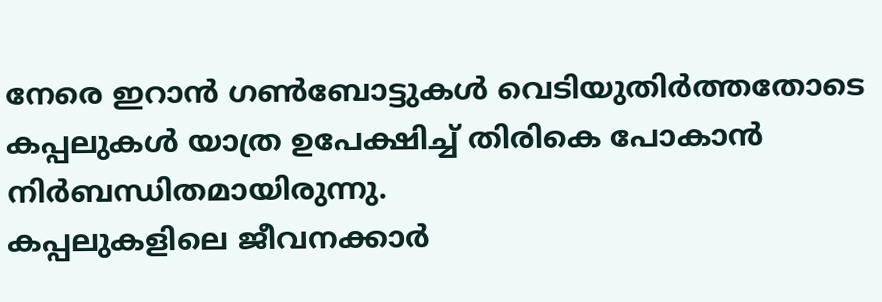നേരെ ഇറാൻ ഗൺബോട്ടുകൾ വെടിയുതിർത്തതോടെ കപ്പലുകൾ യാത്ര ഉപേക്ഷിച്ച് തിരികെ പോകാൻ നിർബന്ധിതമായിരുന്നു.
കപ്പലുകളിലെ ജീവനക്കാർ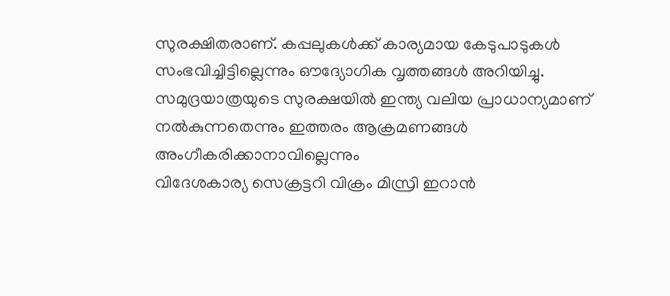സുരക്ഷിതരാണ്. കപ്പലുകൾക്ക് കാര്യമായ കേടുപാടുകൾ സംഭവിച്ചിട്ടില്ലെന്നും ഔദ്യോഗിക വൃത്തങ്ങൾ അറിയിച്ചു.
സമുദ്രയാത്രയുടെ സുരക്ഷയിൽ ഇന്ത്യ വലിയ പ്രാധാന്യമാണ് നൽകുന്നതെന്നും ഇത്തരം ആക്രമണങ്ങൾ അംഗീകരിക്കാനാവില്ലെന്നും
വിദേശകാര്യ സെക്രട്ടറി വിക്രം മിസ്രി ഇറാൻ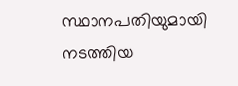സ്ഥാനപതിയുമായി നടത്തിയ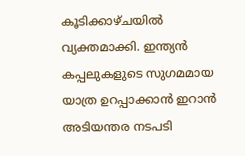കൂടിക്കാഴ്ചയിൽ വ്യക്തമാക്കി. ഇന്ത്യൻ കപ്പലുകളുടെ സുഗമമായ യാത്ര ഉറപ്പാക്കാൻ ഇറാൻ അടിയന്തര നടപടി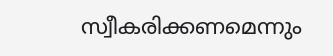സ്വീകരിക്കണമെന്നും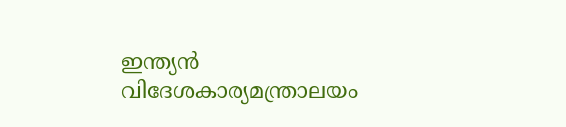ഇന്ത്യൻ വിദേശകാര്യമന്ത്രാലയം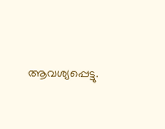ആവശ്യപ്പെട്ടു.